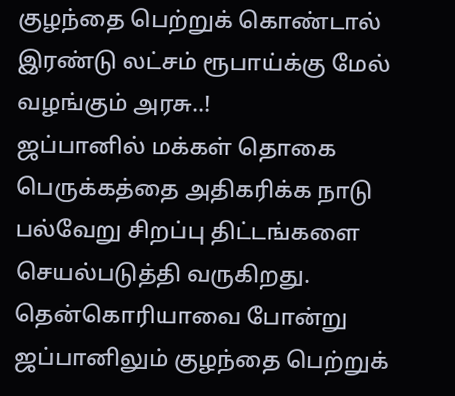குழந்தை பெற்றுக் கொண்டால் இரண்டு லட்சம் ரூபாய்க்கு மேல் வழங்கும் அரசு..!
ஜப்பானில் மக்கள் தொகை பெருக்கத்தை அதிகரிக்க நாடு பல்வேறு சிறப்பு திட்டங்களை செயல்படுத்தி வருகிறது. தென்கொரியாவை போன்று ஜப்பானிலும் குழந்தை பெற்றுக்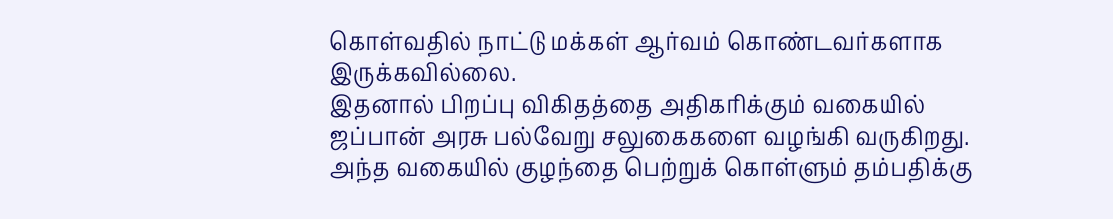கொள்வதில் நாட்டு மக்கள் ஆர்வம் கொண்டவர்களாக இருக்கவில்லை.
இதனால் பிறப்பு விகிதத்தை அதிகரிக்கும் வகையில் ஜப்பான் அரசு பல்வேறு சலுகைகளை வழங்கி வருகிறது. அந்த வகையில் குழந்தை பெற்றுக் கொள்ளும் தம்பதிக்கு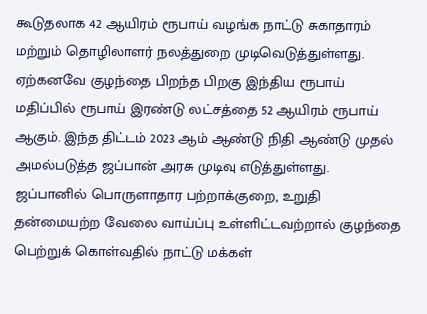கூடுதலாக 42 ஆயிரம் ரூபாய் வழங்க நாட்டு சுகாதாரம் மற்றும் தொழிலாளர் நலத்துறை முடிவெடுத்துள்ளது.
ஏற்கனவே குழந்தை பிறந்த பிறகு இந்திய ரூபாய் மதிப்பில் ரூபாய் இரண்டு லட்சத்தை 52 ஆயிரம் ரூபாய் ஆகும். இந்த திட்டம் 2023 ஆம் ஆண்டு நிதி ஆண்டு முதல் அமல்படுத்த ஜப்பான் அரசு முடிவு எடுத்துள்ளது.
ஜப்பானில் பொருளாதார பற்றாக்குறை, உறுதி தன்மையற்ற வேலை வாய்ப்பு உள்ளிட்டவற்றால் குழந்தை பெற்றுக் கொள்வதில் நாட்டு மக்கள்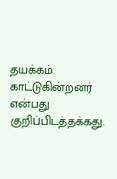தயக்கம் காட்டுகின்றனர் என்பது குறிப்பிடத்தக்கது.